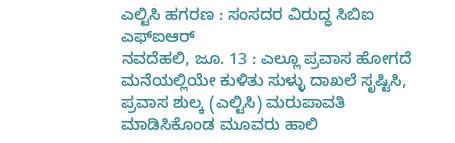ಎಲ್ಟಿಸಿ ಹಗರಣ : ಸಂಸದರ ವಿರುದ್ಧ ಸಿಬಿಐ ಎಫ್ಐಆರ್
ನವದೆಹಲಿ, ಜೂ. 13 : ಎಲ್ಲೂ ಪ್ರವಾಸ ಹೋಗದೆ ಮನೆಯಲ್ಲಿಯೇ ಕುಳಿತು ಸುಳ್ಳು ದಾಖಲೆ ಸೃಷ್ಟಿಸಿ, ಪ್ರವಾಸ ಶುಲ್ಕ (ಎಲ್ಟಿಸಿ) ಮರುಪಾವತಿ ಮಾಡಿಸಿಕೊಂಡ ಮೂವರು ಹಾಲಿ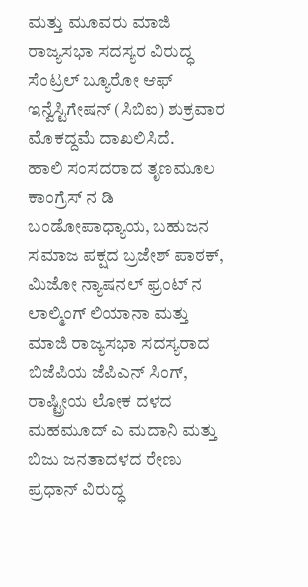ಮತ್ತು ಮೂವರು ಮಾಜಿ ರಾಜ್ಯಸಭಾ ಸದಸ್ಯರ ವಿರುದ್ಧ ಸೆಂಟ್ರಲ್ ಬ್ಯೂರೋ ಆಫ್ ಇನ್ವೆಸ್ಟಿಗೇಷನ್ (ಸಿಬಿಐ) ಶುಕ್ರವಾರ ಮೊಕದ್ದಮೆ ದಾಖಲಿಸಿದೆ.
ಹಾಲಿ ಸಂಸದರಾದ ತೃಣಮೂಲ ಕಾಂಗ್ರೆಸ್ ನ ಡಿ ಬಂಡೋಪಾಧ್ಯಾಯ, ಬಹುಜನ ಸಮಾಜ ಪಕ್ಷದ ಬ್ರಜೇಶ್ ಪಾಠಕ್, ಮಿಜೋ ನ್ಯಾಷನಲ್ ಫ್ರಂಟ್ ನ ಲಾಲ್ಮಿಂಗ್ ಲಿಯಾನಾ ಮತ್ತು ಮಾಜಿ ರಾಜ್ಯಸಭಾ ಸದಸ್ಯರಾದ ಬಿಜೆಪಿಯ ಜೆಪಿಎನ್ ಸಿಂಗ್, ರಾಷ್ಟ್ರೀಯ ಲೋಕ ದಳದ ಮಹಮೂದ್ ಎ ಮದಾನಿ ಮತ್ತು ಬಿಜು ಜನತಾದಳದ ರೇಣು ಪ್ರಧಾನ್ ವಿರುದ್ಧ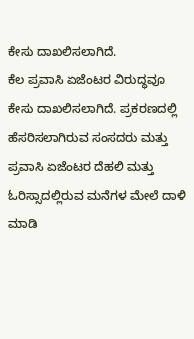ಕೇಸು ದಾಖಲಿಸಲಾಗಿದೆ.
ಕೆಲ ಪ್ರವಾಸಿ ಏಜೆಂಟರ ವಿರುದ್ಧವೂ ಕೇಸು ದಾಖಲಿಸಲಾಗಿದೆ. ಪ್ರಕರಣದಲ್ಲಿ ಹೆಸರಿಸಲಾಗಿರುವ ಸಂಸದರು ಮತ್ತು ಪ್ರವಾಸಿ ಏಜೆಂಟರ ದೆಹಲಿ ಮತ್ತು ಓರಿಸ್ಸಾದಲ್ಲಿರುವ ಮನೆಗಳ ಮೇಲೆ ದಾಳಿ ಮಾಡಿ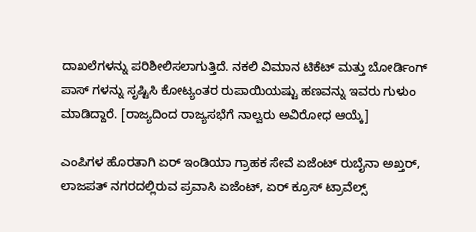ದಾಖಲೆಗಳನ್ನು ಪರಿಶೀಲಿಸಲಾಗುತ್ತಿದೆ. ನಕಲಿ ವಿಮಾನ ಟಿಕೆಟ್ ಮತ್ತು ಬೋರ್ಡಿಂಗ್ ಪಾಸ್ ಗಳನ್ನು ಸೃಷ್ಟಿಸಿ ಕೋಟ್ಯಂತರ ರುಪಾಯಿಯಷ್ಟು ಹಣವನ್ನು ಇವರು ಗುಳುಂ ಮಾಡಿದ್ದಾರೆ. [ರಾಜ್ಯದಿಂದ ರಾಜ್ಯಸಭೆಗೆ ನಾಲ್ವರು ಅವಿರೋಧ ಆಯ್ಕೆ]

ಎಂಪಿಗಳ ಹೊರತಾಗಿ ಏರ್ ಇಂಡಿಯಾ ಗ್ರಾಹಕ ಸೇವೆ ಏಜೆಂಟ್ ರುಬೈನಾ ಅಖ್ತರ್, ಲಾಜಪತ್ ನಗರದಲ್ಲಿರುವ ಪ್ರವಾಸಿ ಏಜೆಂಟ್, ಏರ್ ಕ್ರೂಸ್ ಟ್ರಾವೆಲ್ಸ್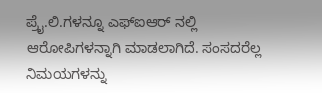ಪ್ರೈ.ಲಿ.ಗಳನ್ನೂ ಎಫ್ಐಆರ್ ನಲ್ಲಿ ಆರೋಪಿಗಳನ್ನಾಗಿ ಮಾಡಲಾಗಿದೆ. ಸಂಸದರೆಲ್ಲ ನಿಮಯಗಳನ್ನು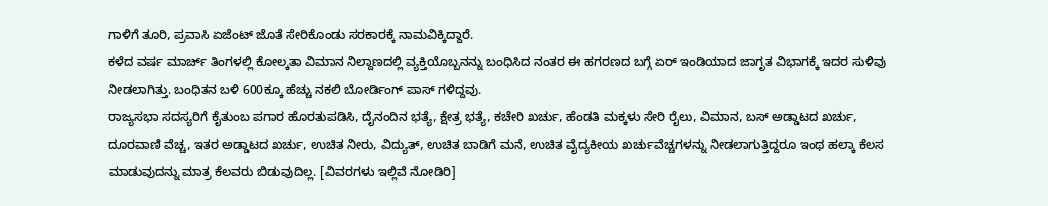ಗಾಳಿಗೆ ತೂರಿ, ಪ್ರವಾಸಿ ಏಜೆಂಟ್ ಜೊತೆ ಸೇರಿಕೊಂಡು ಸರಕಾರಕ್ಕೆ ನಾಮವಿಕ್ಕಿದ್ದಾರೆ.
ಕಳೆದ ವರ್ಷ ಮಾರ್ಚ್ ತಿಂಗಳಲ್ಲಿ ಕೋಲ್ಕತಾ ವಿಮಾನ ನಿಲ್ದಾಣದಲ್ಲಿ ವ್ಯಕ್ತಿಯೊಬ್ಬನನ್ನು ಬಂಧಿಸಿದ ನಂತರ ಈ ಹಗರಣದ ಬಗ್ಗೆ ಏರ್ ಇಂಡಿಯಾದ ಜಾಗೃತ ವಿಭಾಗಕ್ಕೆ ಇದರ ಸುಳಿವು ನೀಡಲಾಗಿತ್ತು. ಬಂಧಿತನ ಬಳಿ 600ಕ್ಕೂ ಹೆಚ್ಚು ನಕಲಿ ಬೋರ್ಡಿಂಗ್ ಪಾಸ್ ಗಳಿದ್ದವು.
ರಾಜ್ಯಸಭಾ ಸದಸ್ಯರಿಗೆ ಕೈತುಂಬ ಪಗಾರ ಹೊರತುಪಡಿಸಿ, ದೈನಂದಿನ ಭತ್ಯೆ, ಕ್ಷೇತ್ರ ಭತ್ಯೆ, ಕಚೇರಿ ಖರ್ಚು, ಹೆಂಡತಿ ಮಕ್ಕಳು ಸೇರಿ ರೈಲು, ವಿಮಾನ, ಬಸ್ ಅಡ್ಡಾಟದ ಖರ್ಚು, ದೂರವಾಣಿ ವೆಚ್ಚ, ಇತರ ಅಡ್ಡಾಟದ ಖರ್ಚು, ಉಚಿತ ನೀರು, ವಿದ್ಯುತ್, ಉಚಿತ ಬಾಡಿಗೆ ಮನೆ, ಉಚಿತ ವೈದ್ಯಕೀಯ ಖರ್ಚುವೆಚ್ಚಗಳನ್ನು ನೀಡಲಾಗುತ್ತಿದ್ದರೂ ಇಂಥ ಹಲ್ಕಾ ಕೆಲಸ ಮಾಡುವುದನ್ನು ಮಾತ್ರ ಕೆಲವರು ಬಿಡುವುದಿಲ್ಲ. [ವಿವರಗಳು ಇಲ್ಲಿವೆ ನೋಡಿರಿ]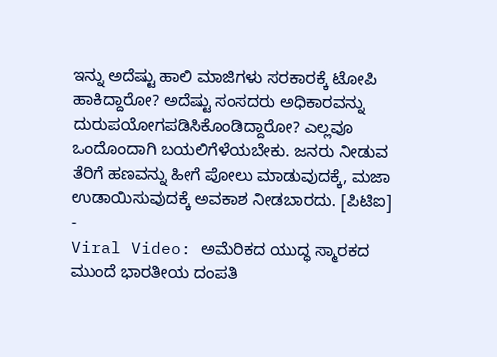ಇನ್ನು ಅದೆಷ್ಟು ಹಾಲಿ ಮಾಜಿಗಳು ಸರಕಾರಕ್ಕೆ ಟೋಪಿ ಹಾಕಿದ್ದಾರೋ? ಅದೆಷ್ಟು ಸಂಸದರು ಅಧಿಕಾರವನ್ನು ದುರುಪಯೋಗಪಡಿಸಿಕೊಂಡಿದ್ದಾರೋ? ಎಲ್ಲವೂ ಒಂದೊಂದಾಗಿ ಬಯಲಿಗೆಳೆಯಬೇಕು. ಜನರು ನೀಡುವ ತೆರಿಗೆ ಹಣವನ್ನು ಹೀಗೆ ಪೋಲು ಮಾಡುವುದಕ್ಕೆ, ಮಜಾ ಉಡಾಯಿಸುವುದಕ್ಕೆ ಅವಕಾಶ ನೀಡಬಾರದು. [ಪಿಟಿಐ]
-
Viral Video: ಅಮೆರಿಕದ ಯುದ್ಧ ಸ್ಮಾರಕದ ಮುಂದೆ ಭಾರತೀಯ ದಂಪತಿ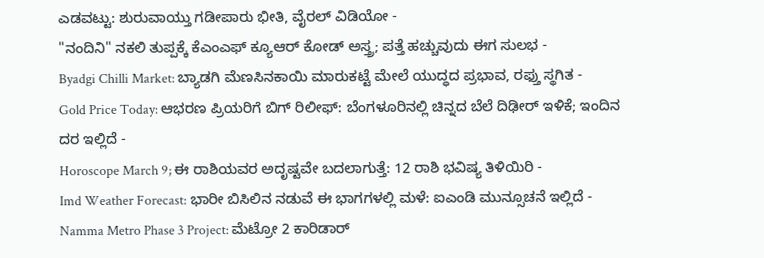ಎಡವಟ್ಟು: ಶುರುವಾಯ್ತು ಗಡೀಪಾರು ಭೀತಿ, ವೈರಲ್ ವಿಡಿಯೋ -
"ನಂದಿನಿ" ನಕಲಿ ತುಪ್ಪಕ್ಕೆ ಕೆಎಂಎಫ್ ಕ್ಯೂಆರ್ ಕೋಡ್ ಅಸ್ತ್ರ; ಪತ್ತೆ ಹಚ್ಚುವುದು ಈಗ ಸುಲಭ -
Byadgi Chilli Market: ಬ್ಯಾಡಗಿ ಮೆಣಸಿನಕಾಯಿ ಮಾರುಕಟ್ಟೆ ಮೇಲೆ ಯುದ್ಧದ ಪ್ರಭಾವ, ರಫ್ತು ಸ್ಥಗಿತ -
Gold Price Today: ಆಭರಣ ಪ್ರಿಯರಿಗೆ ಬಿಗ್ ರಿಲೀಫ್: ಬೆಂಗಳೂರಿನಲ್ಲಿ ಚಿನ್ನದ ಬೆಲೆ ದಿಢೀರ್ ಇಳಿಕೆ; ಇಂದಿನ ದರ ಇಲ್ಲಿದೆ -
Horoscope March 9; ಈ ರಾಶಿಯವರ ಅದೃಷ್ಟವೇ ಬದಲಾಗುತ್ತೆ: 12 ರಾಶಿ ಭವಿಷ್ಯ ತಿಳಿಯಿರಿ -
Imd Weather Forecast: ಭಾರೀ ಬಿಸಿಲಿನ ನಡುವೆ ಈ ಭಾಗಗಳಲ್ಲಿ ಮಳೆ: ಐಎಂಡಿ ಮುನ್ಸೂಚನೆ ಇಲ್ಲಿದೆ -
Namma Metro Phase 3 Project: ಮೆಟ್ರೋ 2 ಕಾರಿಡಾರ್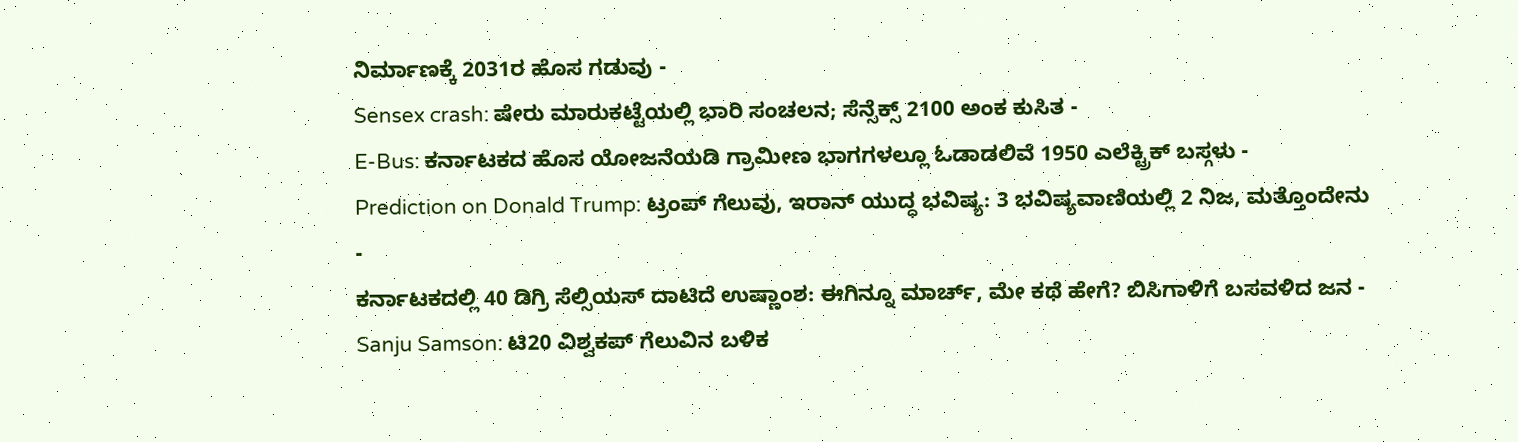ನಿರ್ಮಾಣಕ್ಕೆ 2031ರ ಹೊಸ ಗಡುವು -
Sensex crash: ಷೇರು ಮಾರುಕಟ್ಟೆಯಲ್ಲಿ ಭಾರಿ ಸಂಚಲನ; ಸೆನ್ಸೆಕ್ಸ್ 2100 ಅಂಕ ಕುಸಿತ -
E-Bus: ಕರ್ನಾಟಕದ ಹೊಸ ಯೋಜನೆಯಡಿ ಗ್ರಾಮೀಣ ಭಾಗಗಳಲ್ಲೂ ಓಡಾಡಲಿವೆ 1950 ಎಲೆಕ್ಟ್ರಿಕ್ ಬಸ್ಗಳು -
Prediction on Donald Trump: ಟ್ರಂಪ್ ಗೆಲುವು, ಇರಾನ್ ಯುದ್ಧ ಭವಿಷ್ಯ: 3 ಭವಿಷ್ಯವಾಣಿಯಲ್ಲಿ 2 ನಿಜ, ಮತ್ತೊಂದೇನು -
ಕರ್ನಾಟಕದಲ್ಲಿ 40 ಡಿಗ್ರಿ ಸೆಲ್ಸಿಯಸ್ ದಾಟಿದೆ ಉಷ್ಣಾಂಶ: ಈಗಿನ್ನೂ ಮಾರ್ಚ್, ಮೇ ಕಥೆ ಹೇಗೆ? ಬಿಸಿಗಾಳಿಗೆ ಬಸವಳಿದ ಜನ -
Sanju Samson: ಟಿ20 ವಿಶ್ವಕಪ್ ಗೆಲುವಿನ ಬಳಿಕ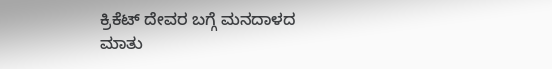ಕ್ರಿಕೆಟ್ ದೇವರ ಬಗ್ಗೆ ಮನದಾಳದ ಮಾತು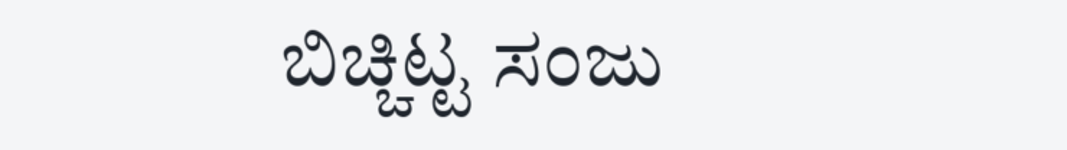ಬಿಚ್ಚಿಟ್ಟ ಸಂಜು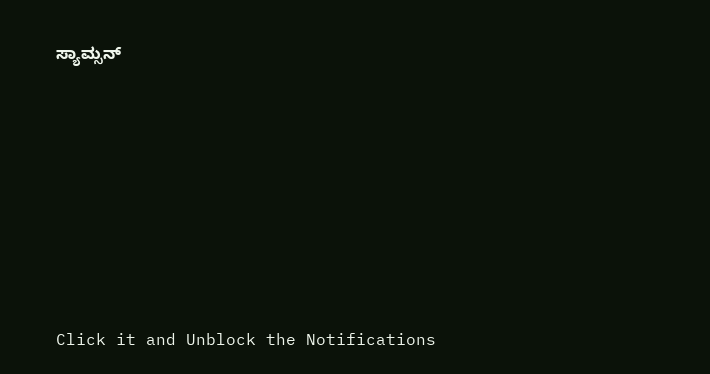ಸ್ಯಾಮ್ಸನ್












Click it and Unblock the Notifications